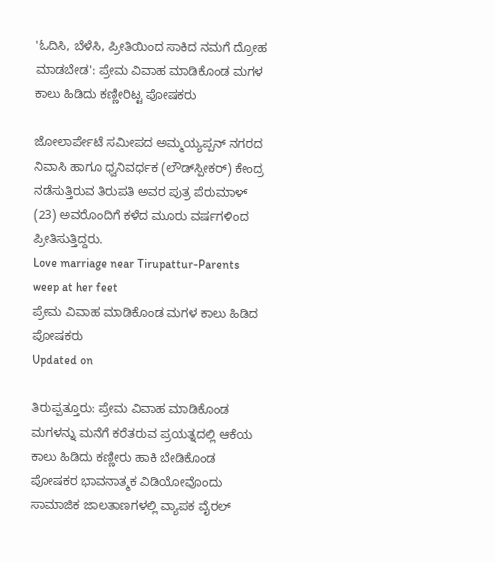'ಓದಿಸಿ, ಬೆಳೆಸಿ, ಪ್ರೀತಿಯಿಂದ ಸಾಕಿದ ನಮಗೆ ದ್ರೋಹ ಮಾಡಬೇಡ': ಪ್ರೇಮ ವಿವಾಹ ಮಾಡಿಕೊಂಡ ಮಗಳ ಕಾಲು ಹಿಡಿದು ಕಣ್ಣೀರಿಟ್ಟ ಪೋಷಕರು

ಜೋಲಾರ್ಪೇಟೆ ಸಮೀಪದ ಅಮ್ಮಯ್ಯಪ್ಪನ್ ನಗರದ ನಿವಾಸಿ ಹಾಗೂ ಧ್ವನಿವರ್ಧಕ (ಲೌಡ್‌ಸ್ಪೀಕರ್) ಕೇಂದ್ರ ನಡೆಸುತ್ತಿರುವ ತಿರುಪತಿ ಅವರ ಪುತ್ರ ಪೆರುಮಾಳ್ (23) ಅವರೊಂದಿಗೆ ಕಳೆದ ಮೂರು ವರ್ಷಗಳಿಂದ ಪ್ರೀತಿಸುತ್ತಿದ್ದರು.
Love marriage near Tirupattur-Parents weep at her feet
ಪ್ರೇಮ ವಿವಾಹ ಮಾಡಿಕೊಂಡ ಮಗಳ ಕಾಲು ಹಿಡಿದ ಪೋಷಕರು
Updated on

ತಿರುಪ್ಪತ್ತೂರು: ಪ್ರೇಮ ವಿವಾಹ ಮಾಡಿಕೊಂಡ ಮಗಳನ್ನು ಮನೆಗೆ ಕರೆತರುವ ಪ್ರಯತ್ನದಲ್ಲಿ ಆಕೆಯ ಕಾಲು ಹಿಡಿದು ಕಣ್ಣೀರು ಹಾಕಿ ಬೇಡಿಕೊಂಡ ಪೋಷಕರ ಭಾವನಾತ್ಮಕ ವಿಡಿಯೋವೊಂದು ಸಾಮಾಜಿಕ ಜಾಲತಾಣಗಳಲ್ಲಿ ವ್ಯಾಪಕ ವೈರಲ್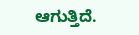ಆಗುತ್ತಿದೆ.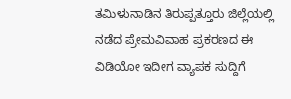ತಮಿಳುನಾಡಿನ ತಿರುಪ್ಪತ್ತೂರು ಜಿಲ್ಲೆಯಲ್ಲಿ ನಡೆದ ಪ್ರೇಮವಿವಾಹ ಪ್ರಕರಣದ ಈ ವಿಡಿಯೋ ಇದೀಗ ವ್ಯಾಪಕ ಸುದ್ದಿಗೆ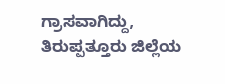ಗ್ರಾಸವಾಗಿದ್ದು, ತಿರುಪ್ಪತ್ತೂರು ಜಿಲ್ಲೆಯ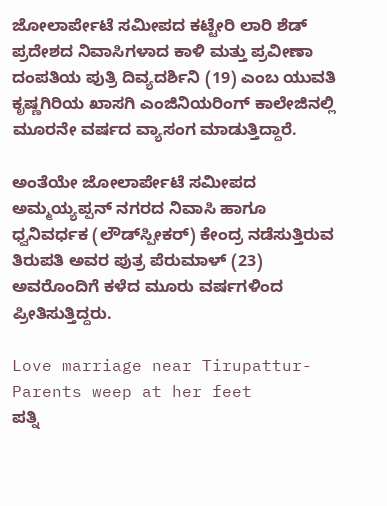ಜೋಲಾರ್ಪೇಟೆ ಸಮೀಪದ ಕಟ್ಟೇರಿ ಲಾರಿ ಶೆಡ್ ಪ್ರದೇಶದ ನಿವಾಸಿಗಳಾದ ಕಾಳಿ ಮತ್ತು ಪ್ರವೀಣಾ ದಂಪತಿಯ ಪುತ್ರಿ ದಿವ್ಯದರ್ಶಿನಿ (19) ಎಂಬ ಯುವತಿ ಕೃಷ್ಣಗಿರಿಯ ಖಾಸಗಿ ಎಂಜಿನಿಯರಿಂಗ್ ಕಾಲೇಜಿನಲ್ಲಿ ಮೂರನೇ ವರ್ಷದ ವ್ಯಾಸಂಗ ಮಾಡುತ್ತಿದ್ದಾರೆ.

ಅಂತೆಯೇ ಜೋಲಾರ್ಪೇಟೆ ಸಮೀಪದ ಅಮ್ಮಯ್ಯಪ್ಪನ್ ನಗರದ ನಿವಾಸಿ ಹಾಗೂ ಧ್ವನಿವರ್ಧಕ (ಲೌಡ್‌ಸ್ಪೀಕರ್) ಕೇಂದ್ರ ನಡೆಸುತ್ತಿರುವ ತಿರುಪತಿ ಅವರ ಪುತ್ರ ಪೆರುಮಾಳ್ (23) ಅವರೊಂದಿಗೆ ಕಳೆದ ಮೂರು ವರ್ಷಗಳಿಂದ ಪ್ರೀತಿಸುತ್ತಿದ್ದರು.

Love marriage near Tirupattur-Parents weep at her feet
ಪತ್ನಿ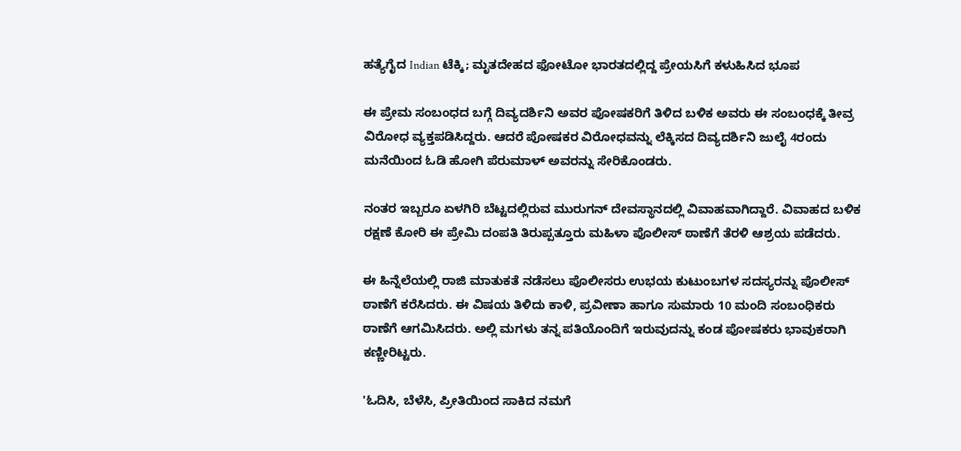ಹತ್ಯೆಗೈದ Indian ಟೆಕ್ಕಿ; ಮೃತದೇಹದ ಫೋಟೋ ಭಾರತದಲ್ಲಿದ್ದ ಪ್ರೇಯಸಿಗೆ ಕಳುಹಿಸಿದ ಭೂಪ

ಈ ಪ್ರೇಮ ಸಂಬಂಧದ ಬಗ್ಗೆ ದಿವ್ಯದರ್ಶಿನಿ ಅವರ ಪೋಷಕರಿಗೆ ತಿಳಿದ ಬಳಿಕ ಅವರು ಈ ಸಂಬಂಧಕ್ಕೆ ತೀವ್ರ ವಿರೋಧ ವ್ಯಕ್ತಪಡಿಸಿದ್ದರು. ಆದರೆ ಪೋಷಕರ ವಿರೋಧವನ್ನು ಲೆಕ್ಕಿಸದ ದಿವ್ಯದರ್ಶಿನಿ ಜುಲೈ 4ರಂದು ಮನೆಯಿಂದ ಓಡಿ ಹೋಗಿ ಪೆರುಮಾಳ್ ಅವರನ್ನು ಸೇರಿಕೊಂಡರು.

ನಂತರ ಇಬ್ಬರೂ ಏಳಗಿರಿ ಬೆಟ್ಟದಲ್ಲಿರುವ ಮುರುಗನ್ ದೇವಸ್ಥಾನದಲ್ಲಿ ವಿವಾಹವಾಗಿದ್ದಾರೆ. ವಿವಾಹದ ಬಳಿಕ ರಕ್ಷಣೆ ಕೋರಿ ಈ ಪ್ರೇಮಿ ದಂಪತಿ ತಿರುಪ್ಪತ್ತೂರು ಮಹಿಳಾ ಪೊಲೀಸ್ ಠಾಣೆಗೆ ತೆರಳಿ ಆಶ್ರಯ ಪಡೆದರು.

ಈ ಹಿನ್ನೆಲೆಯಲ್ಲಿ ರಾಜಿ ಮಾತುಕತೆ ನಡೆಸಲು ಪೊಲೀಸರು ಉಭಯ ಕುಟುಂಬಗಳ ಸದಸ್ಯರನ್ನು ಪೊಲೀಸ್ ಠಾಣೆಗೆ ಕರೆಸಿದರು. ಈ ವಿಷಯ ತಿಳಿದು ಕಾಳಿ, ಪ್ರವೀಣಾ ಹಾಗೂ ಸುಮಾರು 10 ಮಂದಿ ಸಂಬಂಧಿಕರು ಠಾಣೆಗೆ ಆಗಮಿಸಿದರು. ಅಲ್ಲಿ ಮಗಳು ತನ್ನ ಪತಿಯೊಂದಿಗೆ ಇರುವುದನ್ನು ಕಂಡ ಪೋಷಕರು ಭಾವುಕರಾಗಿ ಕಣ್ಣೀರಿಟ್ಟರು.

'ಓದಿಸಿ, ಬೆಳೆಸಿ, ಪ್ರೀತಿಯಿಂದ ಸಾಕಿದ ನಮಗೆ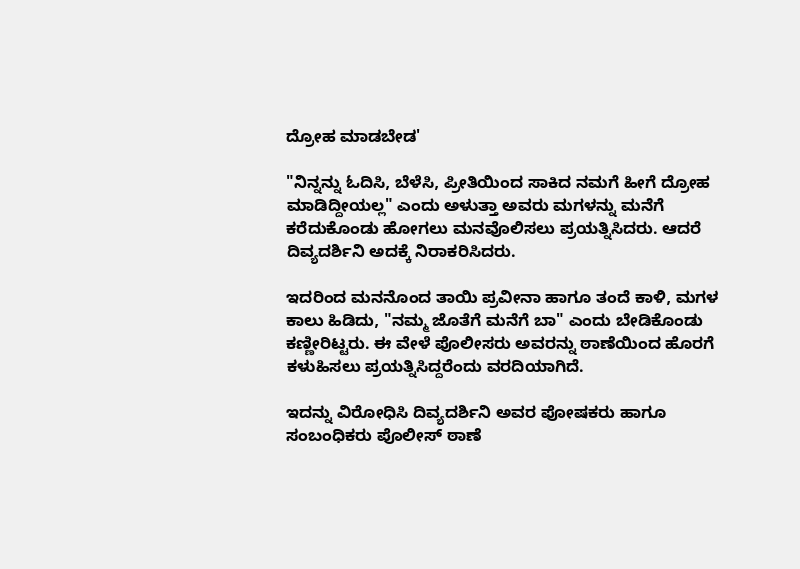ದ್ರೋಹ ಮಾಡಬೇಡ'

"ನಿನ್ನನ್ನು ಓದಿಸಿ, ಬೆಳೆಸಿ, ಪ್ರೀತಿಯಿಂದ ಸಾಕಿದ ನಮಗೆ ಹೀಗೆ ದ್ರೋಹ ಮಾಡಿದ್ದೀಯಲ್ಲ" ಎಂದು ಅಳುತ್ತಾ ಅವರು ಮಗಳನ್ನು ಮನೆಗೆ ಕರೆದುಕೊಂಡು ಹೋಗಲು ಮನವೊಲಿಸಲು ಪ್ರಯತ್ನಿಸಿದರು. ಆದರೆ ದಿವ್ಯದರ್ಶಿನಿ ಅದಕ್ಕೆ ನಿರಾಕರಿಸಿದರು.

ಇದರಿಂದ ಮನನೊಂದ ತಾಯಿ ಪ್ರವೀನಾ ಹಾಗೂ ತಂದೆ ಕಾಳಿ, ಮಗಳ ಕಾಲು ಹಿಡಿದು, "ನಮ್ಮ ಜೊತೆಗೆ ಮನೆಗೆ ಬಾ" ಎಂದು ಬೇಡಿಕೊಂಡು ಕಣ್ಣೀರಿಟ್ಟರು. ಈ ವೇಳೆ ಪೊಲೀಸರು ಅವರನ್ನು ಠಾಣೆಯಿಂದ ಹೊರಗೆ ಕಳುಹಿಸಲು ಪ್ರಯತ್ನಿಸಿದ್ದರೆಂದು ವರದಿಯಾಗಿದೆ.

ಇದನ್ನು ವಿರೋಧಿಸಿ ದಿವ್ಯದರ್ಶಿನಿ ಅವರ ಪೋಷಕರು ಹಾಗೂ ಸಂಬಂಧಿಕರು ಪೊಲೀಸ್ ಠಾಣೆ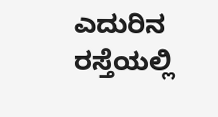ಎದುರಿನ ರಸ್ತೆಯಲ್ಲಿ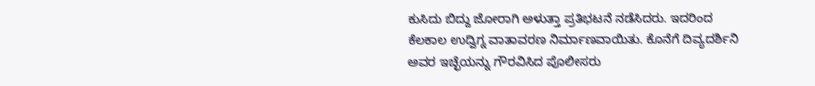ಕುಸಿದು ಬಿದ್ದು ಜೋರಾಗಿ ಅಳುತ್ತಾ ಪ್ರತಿಭಟನೆ ನಡೆಸಿದರು. ಇದರಿಂದ ಕೆಲಕಾಲ ಉದ್ವಿಗ್ನ ವಾತಾವರಣ ನಿರ್ಮಾಣವಾಯಿತು. ಕೊನೆಗೆ ದಿವ್ಯದರ್ಶಿನಿ ಅವರ ಇಚ್ಛೆಯನ್ನು ಗೌರವಿಸಿದ ಪೊಲೀಸರು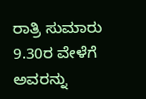ರಾತ್ರಿ ಸುಮಾರು 9.30ರ ವೇಳೆಗೆ ಅವರನ್ನು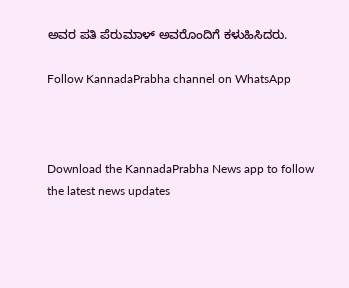ಅವರ ಪತಿ ಪೆರುಮಾಳ್ ಅವರೊಂದಿಗೆ ಕಳುಹಿಸಿದರು.

Follow KannadaPrabha channel on WhatsApp



Download the KannadaPrabha News app to follow the latest news updates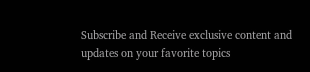Subscribe and Receive exclusive content and updates on your favorite topics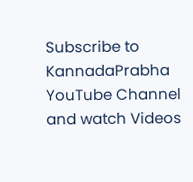Subscribe to KannadaPrabha YouTube Channel and watch Videos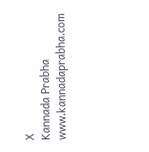X
Kannada Prabha
www.kannadaprabha.com